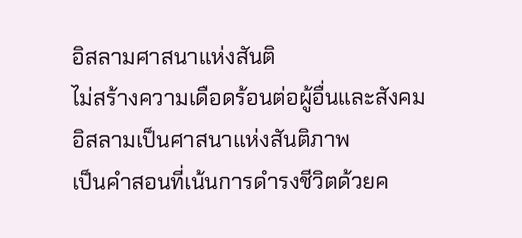อิสลามศาสนาแห่งสันติ
ไม่สร้างความเดือดร้อนต่อผู้อื่นและสังคม
อิสลามเป็นศาสนาแห่งสันติภาพ
เป็นคำสอนที่เน้นการดำรงชีวิตด้วยค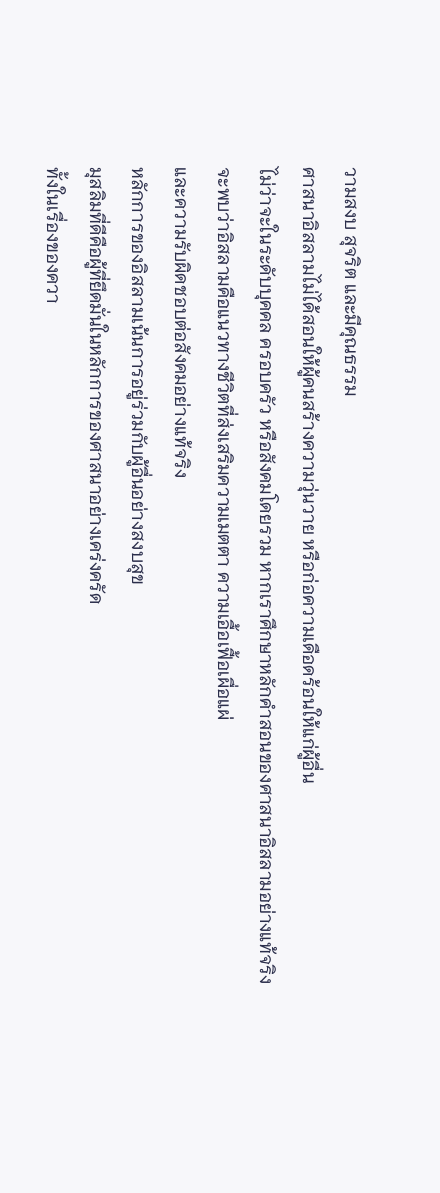วามสงบ สุจริต และมีคุณธรรม
ศาสนาอิสลามไม่ได้สอนให้ผู้คนสร้างความวุ่นวาย หรือก่อความเดือดร้อนให้แก่ผู้อื่น
ไม่ว่าจะในระดับบุคคล ครอบครัว หรือสังคมโดยรวม หากเราศึกษาหลักคำสอนของศาสนาอิสลามอย่างแท้จริง
จะพบว่าอิสลามคือแนวทางชีวิตที่ส่งเสริมความเมตตา ความเอื้อเฟื้อเผื่อแผ่
และความรับผิดชอบต่อสังคมอย่างแท้จริง
หลักการของอิสลามเน้นการอยู่ร่วมกับผู้อื่นอย่างสงบสุข
มุสลิมที่ดีคือผู้ที่ยึดมั่นในหลักการของศาสนาอย่างเคร่งครัด
ทั้งในเรื่องของควา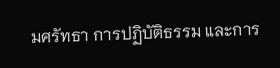มศรัทธา การปฏิบัติธรรม และการ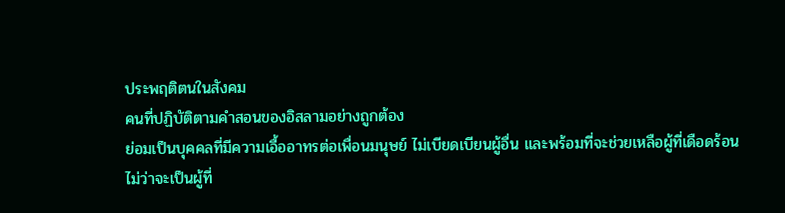ประพฤติตนในสังคม
คนที่ปฏิบัติตามคำสอนของอิสลามอย่างถูกต้อง
ย่อมเป็นบุคคลที่มีความเอื้ออาทรต่อเพื่อนมนุษย์ ไม่เบียดเบียนผู้อื่น และพร้อมที่จะช่วยเหลือผู้ที่เดือดร้อน
ไม่ว่าจะเป็นผู้ที่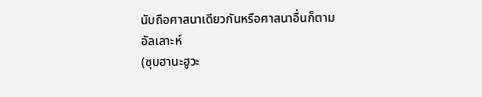นับถือศาสนาเดียวกันหรือศาสนาอื่นก็ตาม
อัลเลาะห์
(ซุบฮานะฮูวะ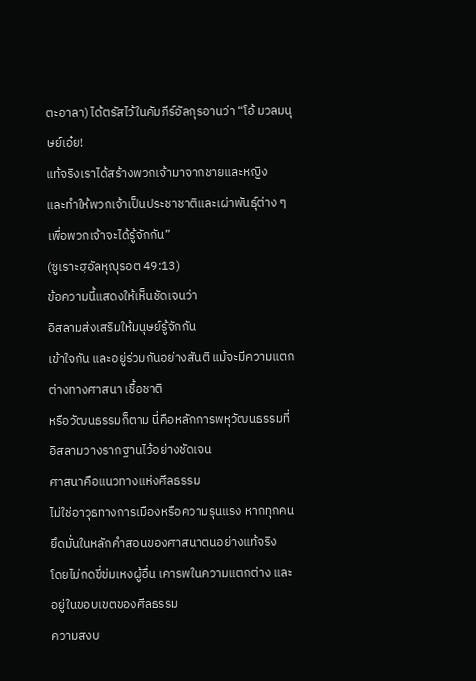ตะอาลา) ได้ตรัสไว้ในคัมภีร์อัลกุรอานว่า “โอ้ มวลมนุษย์เอ๋ย!
แท้จริงเราได้สร้างพวกเจ้ามาจากชายและหญิง
และทำให้พวกเจ้าเป็นประชาชาติและเผ่าพันธุ์ต่าง ๆ เพื่อพวกเจ้าจะได้รู้จักกัน”
(ซูเราะฮฺอัลหุญุรอต 49:13)
ข้อความนี้แสดงให้เห็นชัดเจนว่า
อิสลามส่งเสริมให้มนุษย์รู้จักกัน
เข้าใจกัน และอยู่ร่วมกันอย่างสันติ แม้จะมีความแตกต่างทางศาสนา เชื้อชาติ
หรือวัฒนธรรมก็ตาม นี่คือหลักการพหุวัฒนธรรมที่อิสลามวางรากฐานไว้อย่างชัดเจน
ศาสนาคือแนวทางแห่งศีลธรรม
ไม่ใช่อาวุธทางการเมืองหรือความรุนแรง หากทุกคนยึดมั่นในหลักคำสอนของศาสนาตนอย่างแท้จริง
โดยไม่กดขี่ข่มเหงผู้อื่น เคารพในความแตกต่าง และอยู่ในขอบเขตของศีลธรรม
ความสงบ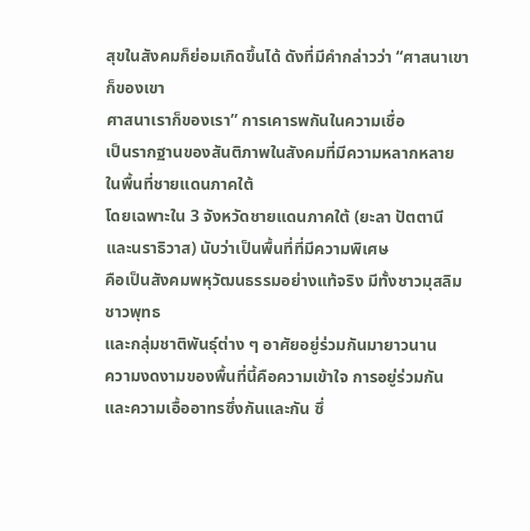สุขในสังคมก็ย่อมเกิดขึ้นได้ ดังที่มีคำกล่าวว่า “ศาสนาเขาก็ของเขา
ศาสนาเราก็ของเรา” การเคารพกันในความเชื่อ
เป็นรากฐานของสันติภาพในสังคมที่มีความหลากหลาย
ในพื้นที่ชายแดนภาคใต้
โดยเฉพาะใน 3 จังหวัดชายแดนภาคใต้ (ยะลา ปัตตานี และนราธิวาส) นับว่าเป็นพื้นที่ที่มีความพิเศษ
คือเป็นสังคมพหุวัฒนธรรมอย่างแท้จริง มีทั้งชาวมุสลิม ชาวพุทธ
และกลุ่มชาติพันธุ์ต่าง ๆ อาศัยอยู่ร่วมกันมายาวนาน
ความงดงามของพื้นที่นี้คือความเข้าใจ การอยู่ร่วมกัน
และความเอื้ออาทรซึ่งกันและกัน ซึ่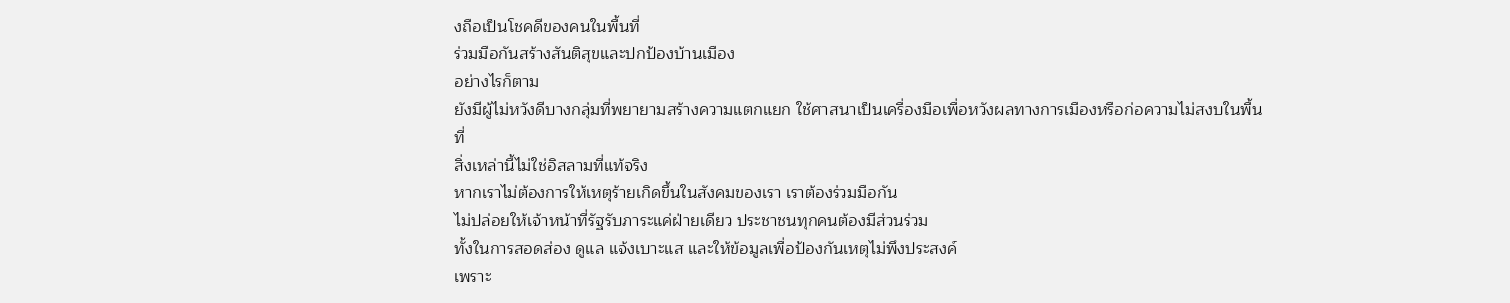งถือเป็นโชคดีของคนในพื้นที่
ร่วมมือกันสร้างสันติสุขและปกป้องบ้านเมือง
อย่างไรก็ตาม
ยังมีผู้ไม่หวังดีบางกลุ่มที่พยายามสร้างความแตกแยก ใช้ศาสนาเป็นเครื่องมือเพื่อหวังผลทางการเมืองหรือก่อความไม่สงบในพื้นที่
สิ่งเหล่านี้ไม่ใช่อิสลามที่แท้จริง
หากเราไม่ต้องการให้เหตุร้ายเกิดขึ้นในสังคมของเรา เราต้องร่วมมือกัน
ไม่ปล่อยให้เจ้าหน้าที่รัฐรับภาระแค่ฝ่ายเดียว ประชาชนทุกคนต้องมีส่วนร่วม
ทั้งในการสอดส่อง ดูแล แจ้งเบาะแส และให้ข้อมูลเพื่อป้องกันเหตุไม่พึงประสงค์
เพราะ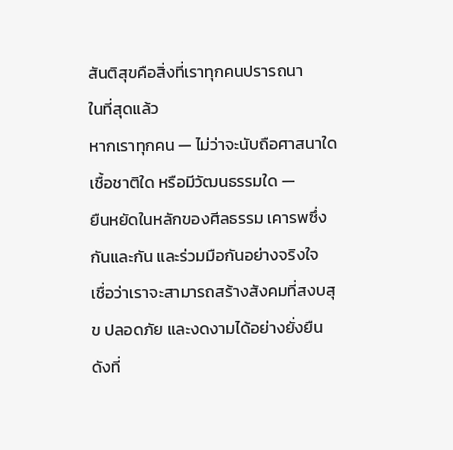สันติสุขคือสิ่งที่เราทุกคนปรารถนา
ในที่สุดแล้ว
หากเราทุกคน — ไม่ว่าจะนับถือศาสนาใด เชื้อชาติใด หรือมีวัฒนธรรมใด —
ยืนหยัดในหลักของศีลธรรม เคารพซึ่งกันและกัน และร่วมมือกันอย่างจริงใจ
เชื่อว่าเราจะสามารถสร้างสังคมที่สงบสุข ปลอดภัย และงดงามได้อย่างยั่งยืน
ดังที่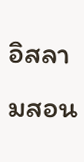อิสลามสอน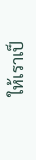ให้เราเป็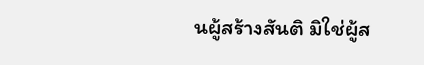นผู้สร้างสันติ มิใช่ผู้ส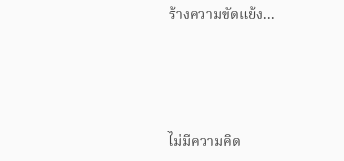ร้างความขัดแย้ง...




ไม่มีความคิด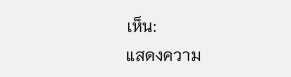เห็น:
แสดงความ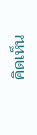คิดเห็น